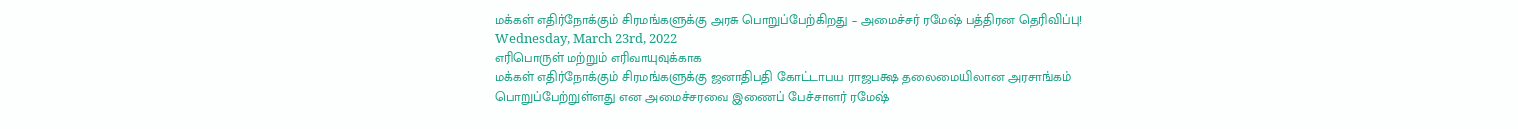மக்கள் எதிர்நோக்கும் சிரமங்களுக்கு அரசு பொறுப்பேற்கிறது – அமைச்சர் ரமேஷ் பத்திரன தெரிவிப்பு!
Wednesday, March 23rd, 2022
எரிபொருள் மற்றும் எரிவாயுவுக்காக
மக்கள் எதிர்நோக்கும் சிரமங்களுக்கு ஜனாதிபதி கோட்டாபய ராஜபக்ஷ தலைமையிலான அரசாங்கம்
பொறுப்பேற்றுள்ளது என அமைச்சரவை இணைப் பேச்சாளர் ரமேஷ்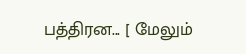பத்திரன... [ மேலும்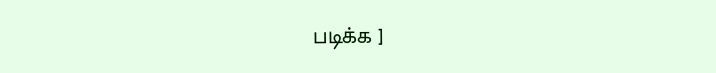படிக்க ]